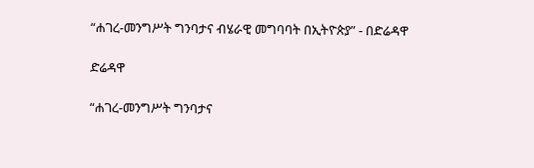“ሐገረ-መንግሥት ግንባታና ብሄራዊ መግባባት በኢትዮጵያ” - በድሬዳዋ

ድሬዳዋ

“ሐገረ-መንግሥት ግንባታና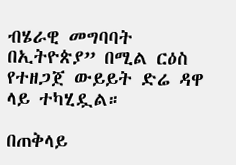ብሄራዊ መግባባት በኢትዮጵያ” በሚል ርዕስ የተዘጋጀ ውይይት ድሬ ዳዋ ላይ ተካሂዷል።

በጠቅላይ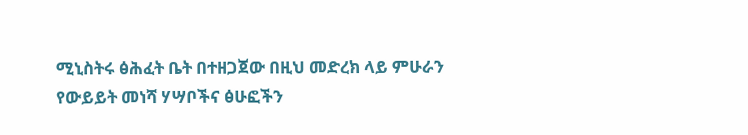ሚኒስትሩ ፅሕፈት ቤት በተዘጋጀው በዚህ መድረክ ላይ ምሁራን የውይይት መነሻ ሃሣቦችና ፅሁፎችን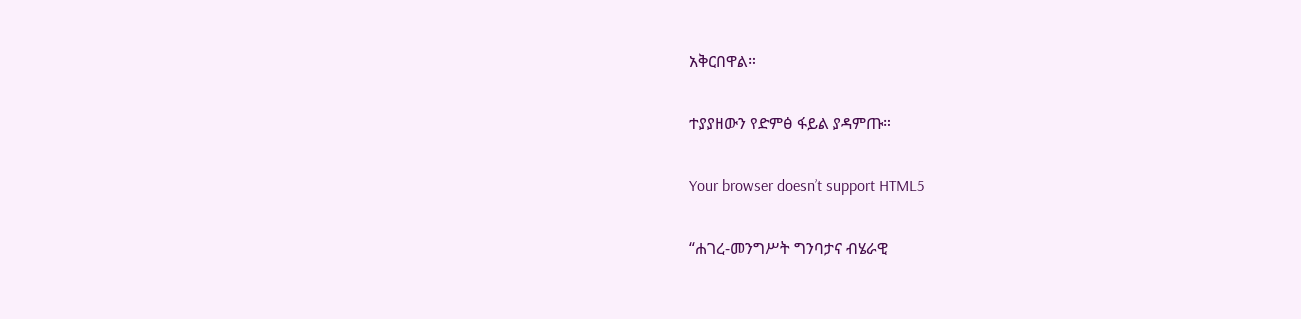አቅርበዋል።

ተያያዘውን የድምፅ ፋይል ያዳምጡ።

Your browser doesn’t support HTML5

“ሐገረ-መንግሥት ግንባታና ብሄራዊ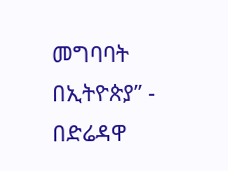መግባባት በኢትዮጵያ” - በድሬዳዋ